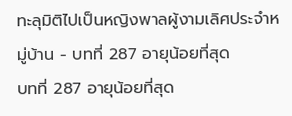ทะลุมิติไปเป็นหญิงพาลผู้งามเลิศประจำหมู่บ้าน - บทที่ 287 อายุน้อยที่สุด
บทที่ 287 อายุน้อยที่สุด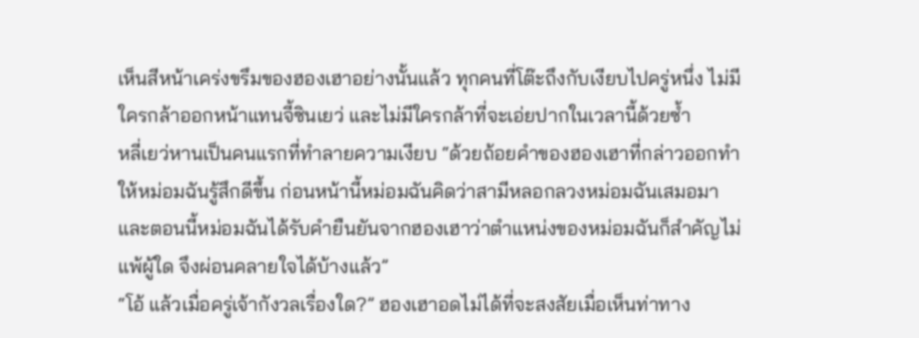เห็นสีหน้าเคร่งขรึมของฮองเฮาอย่างนั้นแล้ว ทุกคนที่โต๊ะถึงกับเงียบไปครู่หนึ่ง ไม่มีใครกล้าออกหน้าแทนจี้ซินเยว่ และไม่มีใครกล้าที่จะเอ่ยปากในเวลานี้ด้วยซ้ำ
หลี่เยว่หานเป็นคนแรกที่ทำลายความเงียบ “ด้วยถ้อยคำของฮองเฮาที่กล่าวออกทำให้หม่อมฉันรู้สึกดีขึ้น ก่อนหน้านี้หม่อมฉันคิดว่าสามีหลอกลวงหม่อมฉันเสมอมา และตอนนี้หม่อมฉันได้รับคำยืนยันจากฮองเฮาว่าตำแหน่งของหม่อมฉันก็สำคัญไม่แพ้ผู้ใด จึงผ่อนคลายใจได้บ้างแล้ว”
“โอ้ แล้วเมื่อครู่เจ้ากังวลเรื่องใด?” ฮองเฮาอดไม่ได้ที่จะสงสัยเมื่อเห็นท่าทาง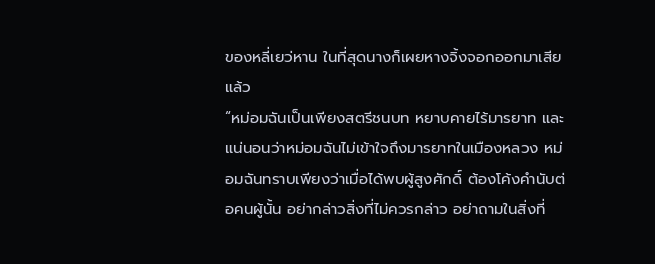ของหลี่เยว่หาน ในที่สุดนางก็เผยหางจิ้งจอกออกมาเสียแล้ว
“หม่อมฉันเป็นเพียงสตรีชนบท หยาบคายไร้มารยาท และแน่นอนว่าหม่อมฉันไม่เข้าใจถึงมารยาทในเมืองหลวง หม่อมฉันทราบเพียงว่าเมื่อได้พบผู้สูงศักดิ์ ต้องโค้งคำนับต่อคนผู้นั้น อย่ากล่าวสิ่งที่ไม่ควรกล่าว อย่าถามในสิ่งที่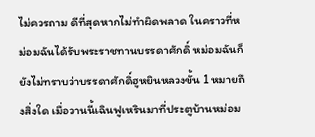ไม่ควรถาม ดีที่สุดหากไม่ทำผิดพลาด ในคราวที่หม่อมฉันได้รับพระราชทานบรรดาศักดิ์ หม่อมฉันก็ยังไม่ทราบว่าบรรดาศักดิ์ฮูหยินหลวงขั้น 1 หมายถึงสิ่งใด เมื่อวานนี้เฉินฟูเหรินมาที่ประตูบ้านหม่อม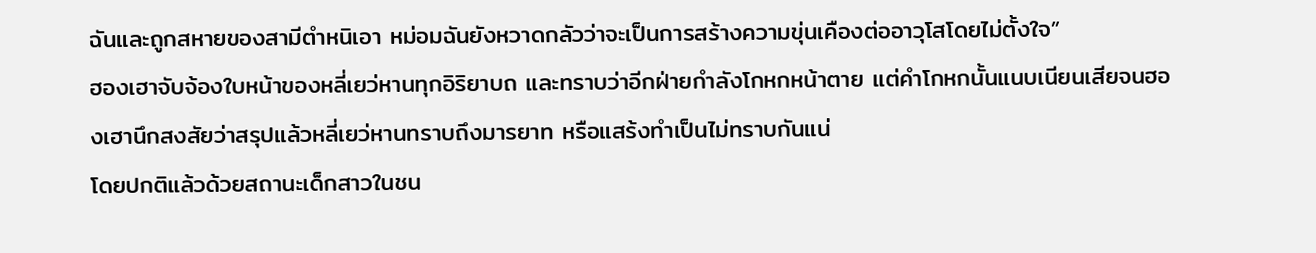ฉันและถูกสหายของสามีตำหนิเอา หม่อมฉันยังหวาดกลัวว่าจะเป็นการสร้างความขุ่นเคืองต่ออาวุโสโดยไม่ตั้งใจ”
ฮองเฮาจับจ้องใบหน้าของหลี่เยว่หานทุกอิริยาบถ และทราบว่าอีกฝ่ายกำลังโกหกหน้าตาย แต่คำโกหกนั้นแนบเนียนเสียจนฮองเฮานึกสงสัยว่าสรุปแล้วหลี่เยว่หานทราบถึงมารยาท หรือแสร้งทำเป็นไม่ทราบกันแน่
โดยปกติแล้วด้วยสถานะเด็กสาวในชน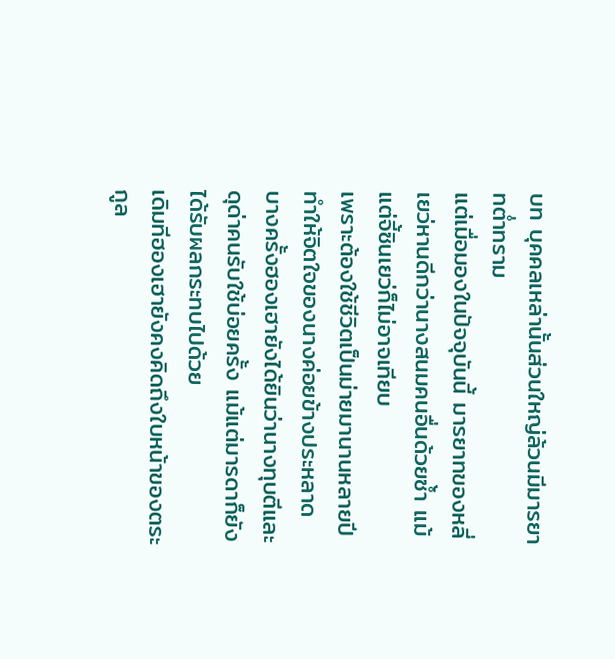บท บุคคลเหล่านั้นส่วนใหญ่ล้วนมีมารยาทต่ำทราม
แต่เมื่อมองในปัจจุบันนี้ มารยาทของหลี่เยว่หานดีกว่านางสนมคนอื่นด้วยซ้ำ แม้แต่จี้ซินเยว่ก็ไม่อาจเทียบ
เพราะต้องใช้ชีวิตเป็นม่ายมานานหลายปีทำให้จิตใจของนางค่อยข้างประหลาด บางครั้งฮองเฮายังได้ยินว่านางทุบตีและดุด่าคนรับใช้บ่อยครั้ง แม้แต่มารดาก็ยังได้รับผลกระทบไปด้วย
เดิมทีฮองเฮายังคงคิดถึงใบหน้าของตระกูล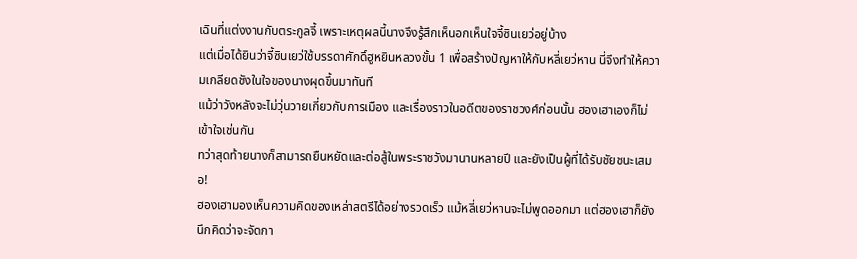เฉินที่แต่งงานกับตระกูลจี้ เพราะเหตุผลนี้นางจึงรู้สึกเห็นอกเห็นใจจี้ซินเยว่อยู่บ้าง
แต่เมื่อได้ยินว่าจี้ซินเยว่ใช้บรรดาศักดิ์ฮูหยินหลวงขั้น 1 เพื่อสร้างปัญหาให้กับหลี่เยว่หาน นี่จึงทำให้ความเกลียดชังในใจของนางผุดขึ้นมาทันที
แม้ว่าวังหลังจะไม่วุ่นวายเกี่ยวกับการเมือง และเรื่องราวในอดีตของราชวงศ์ก่อนนั้น ฮองเฮาเองก็ไม่เข้าใจเช่นกัน
ทว่าสุดท้ายนางก็สามารถยืนหยัดและต่อสู้ในพระราชวังมานานหลายปี และยังเป็นผู้ที่ได้รับชัยชนะเสมอ!
ฮองเฮามองเห็นความคิดของเหล่าสตรีได้อย่างรวดเร็ว แม้หลี่เยว่หานจะไม่พูดออกมา แต่ฮองเฮาก็ยังนึกคิดว่าจะจัดกา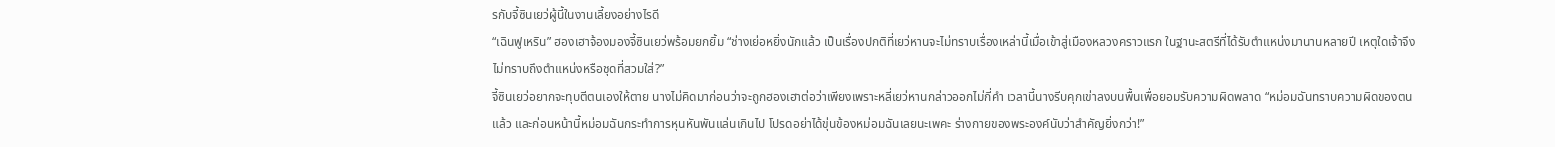รกับจี้ซินเยว่ผู้นี้ในงานเลี้ยงอย่างไรดี
“เฉินฟูเหริน” ฮองเฮาจ้องมองจี้ซินเยว่พร้อมยกยิ้ม “ช่างเย่อหยิ่งนักแล้ว เป็นเรื่องปกติที่เยว่หานจะไม่ทราบเรื่องเหล่านี้เมื่อเข้าสู่เมืองหลวงคราวแรก ในฐานะสตรีที่ได้รับตำแหน่งมานานหลายปี เหตุใดเจ้าจึงไม่ทราบถึงตำแหน่งหรือชุดที่สวมใส่?”
จี้ซินเยว่อยากจะทุบตีตนเองให้ตาย นางไม่คิดมาก่อนว่าจะถูกฮองเฮาต่อว่าเพียงเพราะหลี่เยว่หานกล่าวออกไม่กี่คำ เวลานี้นางรีบคุกเข่าลงบนพื้นเพื่อยอมรับความผิดพลาด “หม่อมฉันทราบความผิดของตนแล้ว และก่อนหน้านี้หม่อมฉันกระทำการหุนหันพันแล่นเกินไป โปรดอย่าได้ขุ่นข้องหม่อมฉันเลยนะเพคะ ร่างกายของพระองค์นับว่าสำคัญยิ่งกว่า!”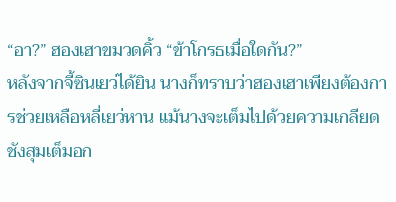“อา?” ฮองเฮาขมวดคิ้ว “ข้าโกรธเมื่อใดกัน?”
หลังจากจี้ซินเยว่ได้ยิน นางก็ทราบว่าฮองเฮาเพียงต้องการช่วยเหลือหลี่เยว่หาน แม้นางจะเต็มไปด้วยความเกลียดชังสุมเต็มอก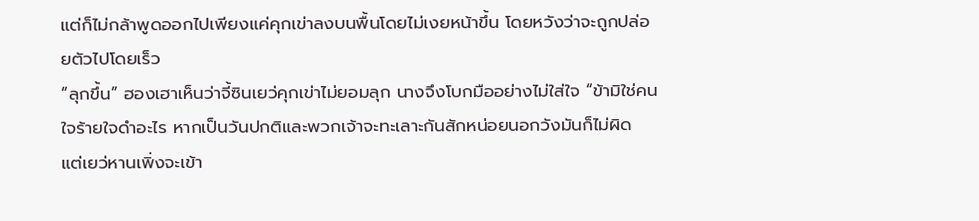แต่ก็ไม่กล้าพูดออกไปเพียงแค่คุกเข่าลงบนพื้นโดยไม่เงยหน้าขึ้น โดยหวังว่าจะถูกปล่อยตัวไปโดยเร็ว
“ลุกขึ้น” ฮองเฮาเห็นว่าจี้ซินเยว่คุกเข่าไม่ยอมลุก นางจึงโบกมืออย่างไม่ใส่ใจ “ข้ามิใช่คนใจร้ายใจดำอะไร หากเป็นวันปกติและพวกเจ้าจะทะเลาะกันสักหน่อยนอกวังมันก็ไม่ผิด แต่เยว่หานเพิ่งจะเข้า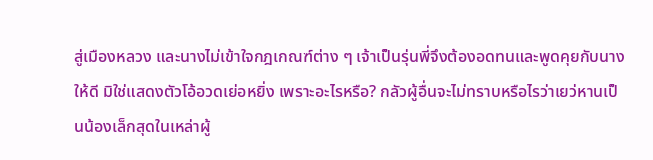สู่เมืองหลวง และนางไม่เข้าใจกฎเกณฑ์ต่าง ๆ เจ้าเป็นรุ่นพี่จึงต้องอดทนและพูดคุยกับนางให้ดี มิใช่แสดงตัวโอ้อวดเย่อหยิ่ง เพราะอะไรหรือ? กลัวผู้อื่นจะไม่ทราบหรือไรว่าเยว่หานเป็นน้องเล็กสุดในเหล่าผู้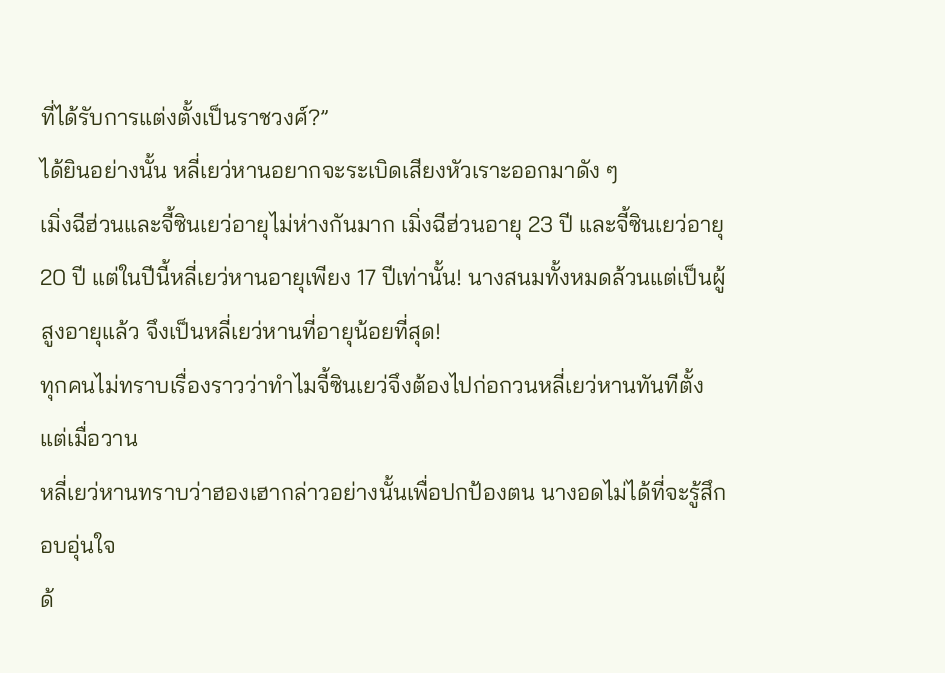ที่ได้รับการแต่งตั้งเป็นราชวงศ์?”
ได้ยินอย่างนั้น หลี่เยว่หานอยากจะระเบิดเสียงหัวเราะออกมาดัง ๆ
เมิ่งฉีฮ่วนและจี้ซินเยว่อายุไม่ห่างกันมาก เมิ่งฉีฮ่วนอายุ 23 ปี และจี้ซินเยว่อายุ 20 ปี แต่ในปีนี้หลี่เยว่หานอายุเพียง 17 ปีเท่านั้น! นางสนมทั้งหมดล้วนแต่เป็นผู้สูงอายุแล้ว จึงเป็นหลี่เยว่หานที่อายุน้อยที่สุด!
ทุกคนไม่ทราบเรื่องราวว่าทำไมจี้ซินเยว่จึงต้องไปก่อกวนหลี่เยว่หานทันทีตั้งแต่เมื่อวาน
หลี่เยว่หานทราบว่าฮองเฮากล่าวอย่างนั้นเพื่อปกป้องตน นางอดไม่ได้ที่จะรู้สึกอบอุ่นใจ
ด้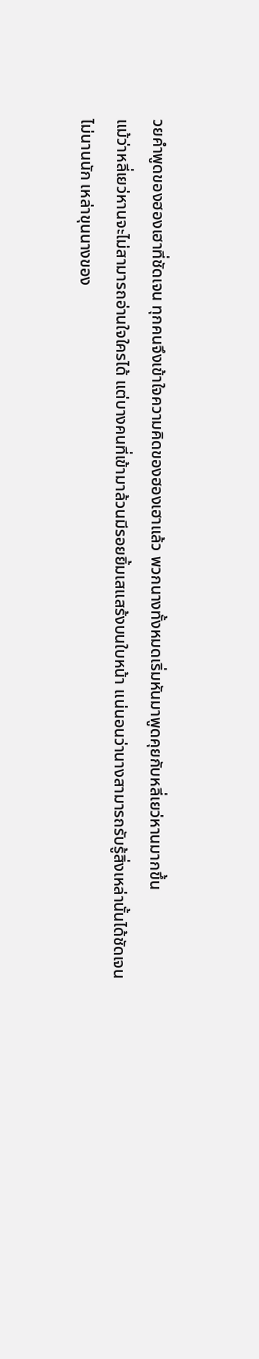วยคำพูดของฮองเฮาที่ชัดเจน ทุกคนจึงเข้าใจความคิดของฮองเฮาแล้ว พวกนางทั้งหมดเริ่มหันมาพูดคุยกับหลี่เยว่หานมากขึ้น
แม้ว่าหลี่เยว่หานจะไม่สามารถอ่านใจใครได้ แต่บางคนที่เข้ามาล้วนมีรอยยิ้มเสแสร้งบนใบหน้า แน่นอนว่านางสามารถรับรู้สิ่งเหล่านั้นได้ชัดเจน
ไม่นานนัก เหล่าขุนนางของ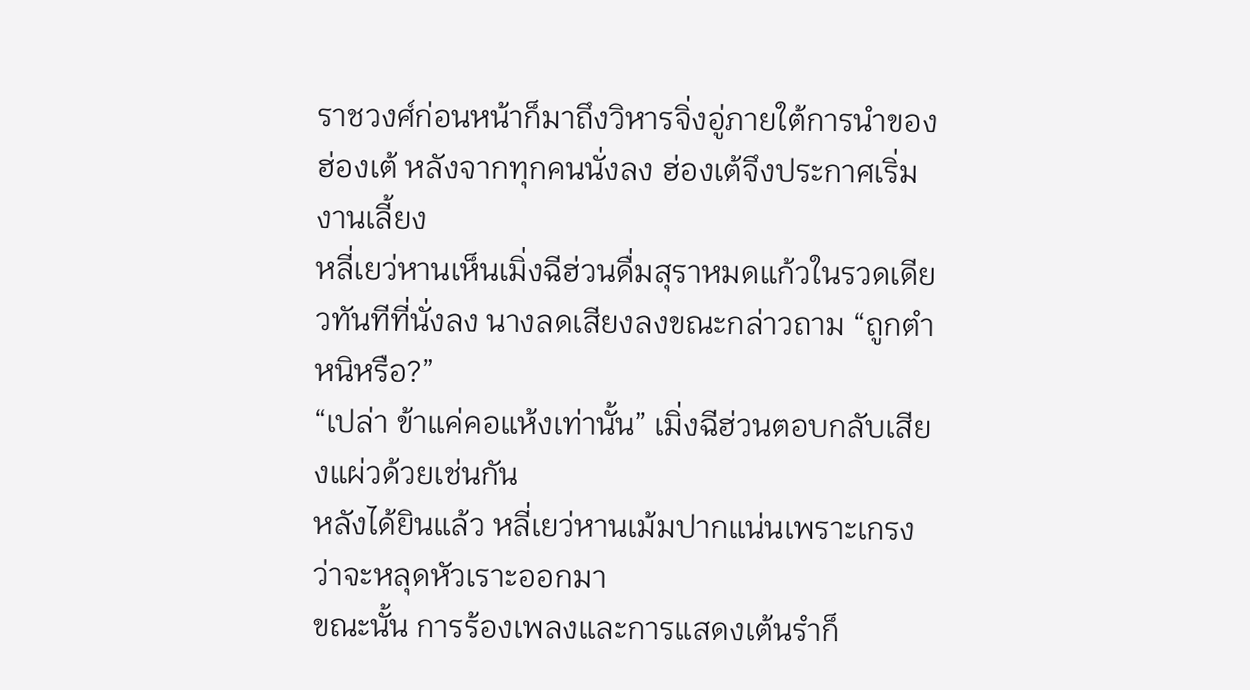ราชวงศ์ก่อนหน้าก็มาถึงวิหารจิ่งอู่ภายใต้การนำของฮ่องเต้ หลังจากทุกคนนั่งลง ฮ่องเต้จึงประกาศเริ่มงานเลี้ยง
หลี่เยว่หานเห็นเมิ่งฉีฮ่วนดื่มสุราหมดแก้วในรวดเดียวทันทีที่นั่งลง นางลดเสียงลงขณะกล่าวถาม “ถูกตำหนิหรือ?”
“เปล่า ข้าแค่คอแห้งเท่านั้น” เมิ่งฉีฮ่วนตอบกลับเสียงแผ่วด้วยเช่นกัน
หลังได้ยินแล้ว หลี่เยว่หานเม้มปากแน่นเพราะเกรงว่าจะหลุดหัวเราะออกมา
ขณะนั้น การร้องเพลงและการแสดงเต้นรำก็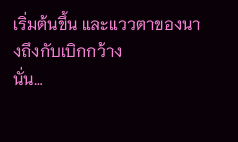เริ่มต้นขึ้น และแววตาของนางถึงกับเบิกกว้าง
นั่น…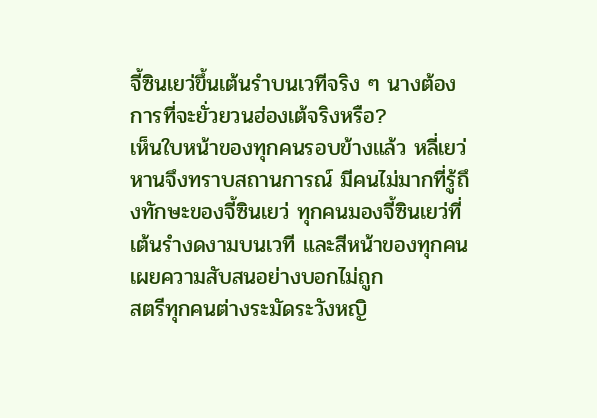จี้ซินเยว่ขึ้นเต้นรำบนเวทีจริง ๆ นางต้องการที่จะยั่วยวนฮ่องเต้จริงหรือ?
เห็นใบหน้าของทุกคนรอบข้างแล้ว หลี่เยว่หานจึงทราบสถานการณ์ มีคนไม่มากที่รู้ถึงทักษะของจี้ซินเยว่ ทุกคนมองจี้ซินเยว่ที่เต้นรำงดงามบนเวที และสีหน้าของทุกคนเผยความสับสนอย่างบอกไม่ถูก
สตรีทุกคนต่างระมัดระวังหญิ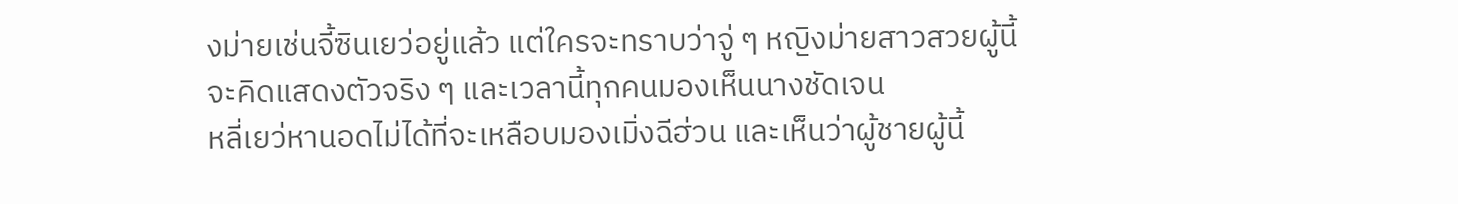งม่ายเช่นจี้ซินเยว่อยู่แล้ว แต่ใครจะทราบว่าจู่ ๆ หญิงม่ายสาวสวยผู้นี้จะคิดแสดงตัวจริง ๆ และเวลานี้ทุกคนมองเห็นนางชัดเจน
หลี่เยว่หานอดไม่ได้ที่จะเหลือบมองเมิ่งฉีฮ่วน และเห็นว่าผู้ชายผู้นี้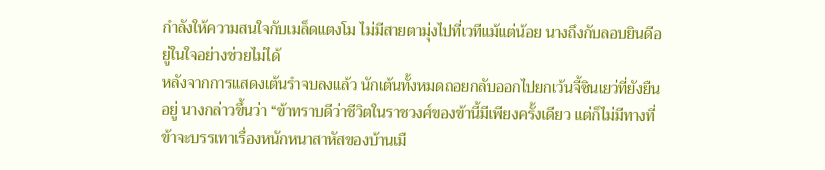กำลังให้ความสนใจกับเมล็ดแตงโม ไม่มีสายตามุ่งไปที่เวทีแม้แต่น้อย นางถึงกับลอบยินดีอยู่ในใจอย่างช่วยไม่ได้
หลังจากการแสดงเต้นรำจบลงแล้ว นักเต้นทั้งหมดถอยกลับออกไปยกเว้นจี้ซินเยว่ที่ยังยืนอยู่ นางกล่าวขึ้นว่า “ข้าทราบดีว่าชีวิตในราชวงศ์ของข้านี้มีเพียงครั้งเดียว แต่ก็ไม่มีทางที่ข้าจะบรรเทาเรื่องหนักหนาสาหัสของบ้านเมื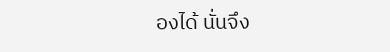องได้ นั่นจึง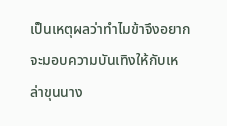เป็นเหตุผลว่าทำไมข้าจึงอยากจะมอบความบันเทิงให้กับเหล่าขุนนาง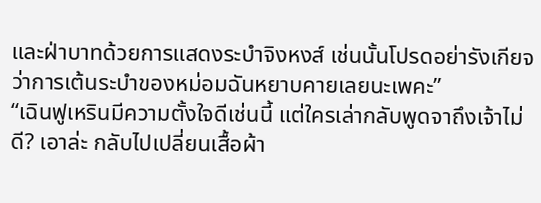และฝ่าบาทด้วยการแสดงระบำจิงหงส์ เช่นนั้นโปรดอย่ารังเกียจว่าการเต้นระบำของหม่อมฉันหยาบคายเลยนะเพคะ”
“เฉินฟูเหรินมีความตั้งใจดีเช่นนี้ แต่ใครเล่ากลับพูดจาถึงเจ้าไม่ดี? เอาล่ะ กลับไปเปลี่ยนเสื้อผ้า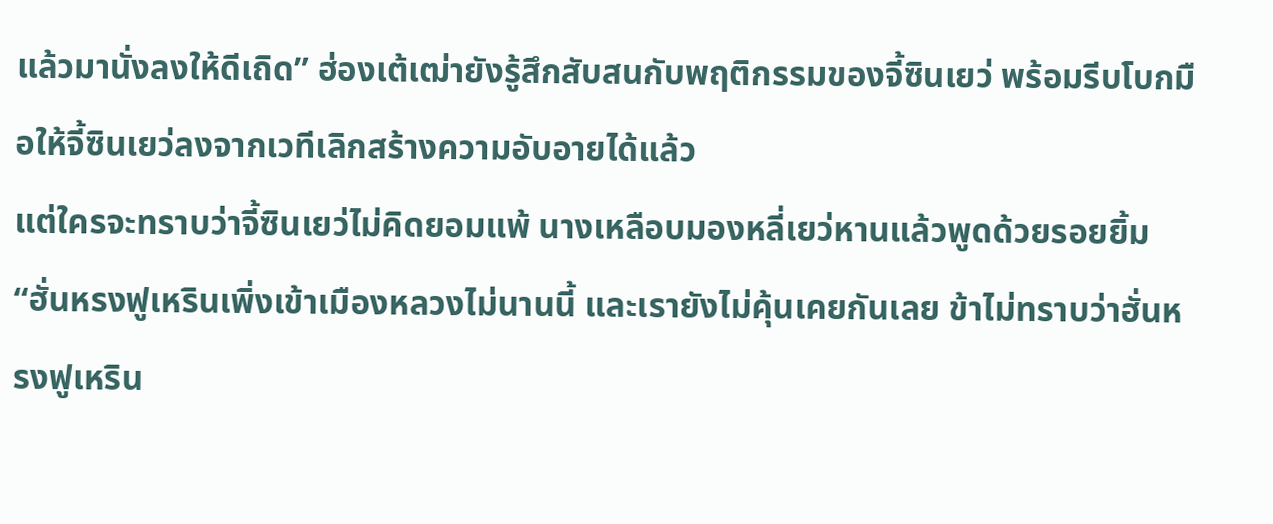แล้วมานั่งลงให้ดีเถิด” ฮ่องเต้เฒ่ายังรู้สึกสับสนกับพฤติกรรมของจี้ซินเยว่ พร้อมรีบโบกมือให้จี้ซินเยว่ลงจากเวทีเลิกสร้างความอับอายได้แล้ว
แต่ใครจะทราบว่าจี้ซินเยว่ไม่คิดยอมแพ้ นางเหลือบมองหลี่เยว่หานแล้วพูดด้วยรอยยิ้ม “ฮั่นหรงฟูเหรินเพิ่งเข้าเมืองหลวงไม่นานนี้ และเรายังไม่คุ้นเคยกันเลย ข้าไม่ทราบว่าฮั่นหรงฟูเหริน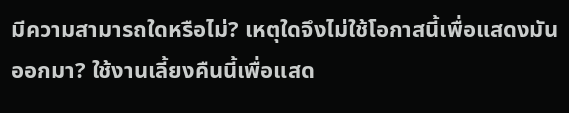มีความสามารถใดหรือไม่? เหตุใดจึงไม่ใช้โอกาสนี้เพื่อแสดงมันออกมา? ใช้งานเลี้ยงคืนนี้เพื่อแสด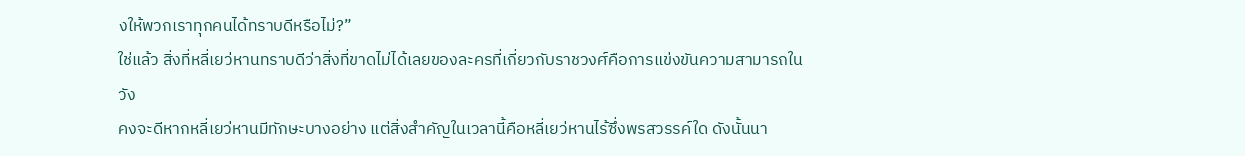งให้พวกเราทุกคนได้ทราบดีหรือไม่?”
ใช่แล้ว สิ่งที่หลี่เยว่หานทราบดีว่าสิ่งที่ขาดไม่ได้เลยของละครที่เกี่ยวกับราชวงศ์คือการแข่งขันความสามารถในวัง
คงจะดีหากหลี่เยว่หานมีทักษะบางอย่าง แต่สิ่งสำคัญในเวลานี้คือหลี่เยว่หานไร้ซึ่งพรสวรรค์ใด ดังนั้นนา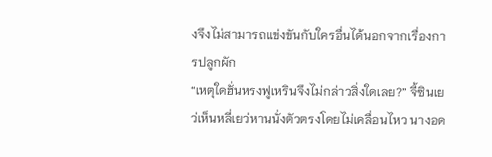งจึงไม่สามารถแข่งขันกับใครอื่นได้นอกจากเรื่องการปลูกผัก
“เหตุใดฮั่นหรงฟูเหรินจึงไม่กล่าวสิ่งใดเลย?” จี้ซินเยว่เห็นหลี่เยว่หานนั่งตัวตรงโดยไม่เคลื่อนไหว นางอด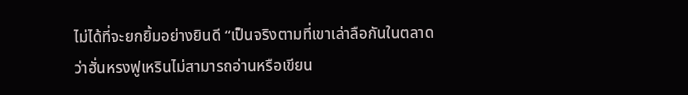ไม่ได้ที่จะยกยิ้มอย่างยินดี “เป็นจริงตามที่เขาเล่าลือกันในตลาดว่าฮั่นหรงฟูเหรินไม่สามารถอ่านหรือเขียน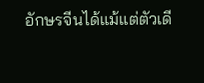อักษรจีนได้แม้แต่ตัวเดี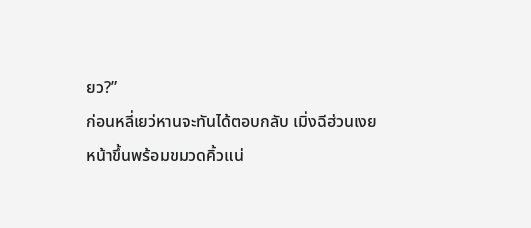ยว?”
ก่อนหลี่เยว่หานจะทันได้ตอบกลับ เมิ่งฉีฮ่วนเงยหน้าขึ้นพร้อมขมวดคิ้วแน่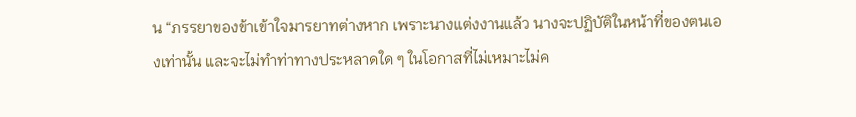น “ภรรยาของข้าเข้าใจมารยาทต่างหาก เพราะนางแต่งงานแล้ว นางจะปฏิบัติในหน้าที่ของตนเองเท่านั้น และจะไม่ทำท่าทางประหลาดใด ๆ ในโอกาสที่ไม่เหมาะไม่ค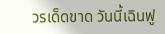วรเด็ดขาด วันนี้เฉินฟู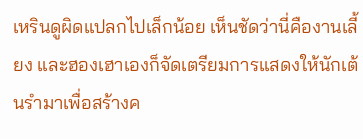เหรินดูผิดแปลกไปเล็กน้อย เห็นชัดว่านี่คืองานเลี้ยง และฮองเฮาเองก็จัดเตรียมการแสดงให้นักเต้นรำมาเพื่อสร้างค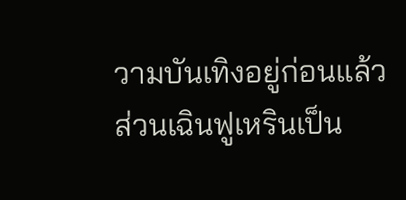วามบันเทิงอยู่ก่อนแล้ว ส่วนเฉินฟูเหรินเป็น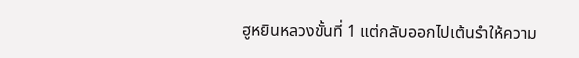ฮูหยินหลวงขั้นที่ 1 แต่กลับออกไปเต้นรำให้ความ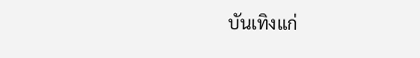บันเทิงแก่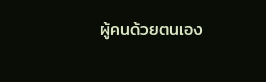ผู้คนด้วยตนเอง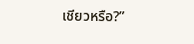เชียวหรือ?”